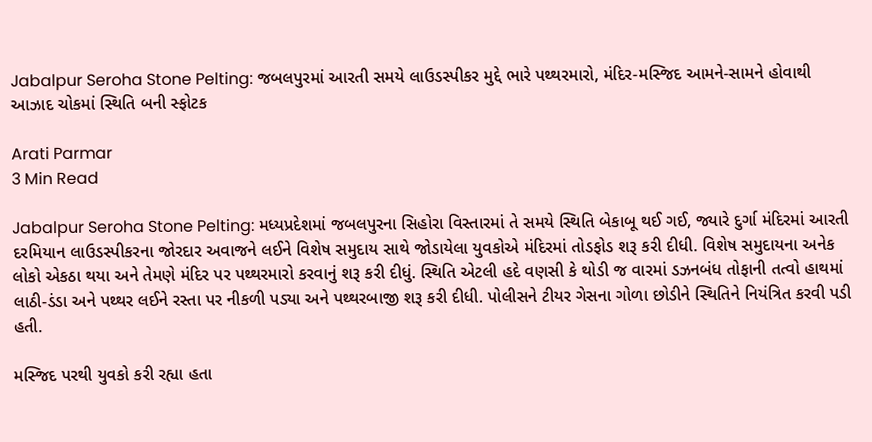Jabalpur Seroha Stone Pelting: જબલપુરમાં આરતી સમયે લાઉડસ્પીકર મુદ્દે ભારે પથ્થરમારો, મંદિર-મસ્જિદ આમને-સામને હોવાથી આઝાદ ચોકમાં સ્થિતિ બની સ્ફોટક

Arati Parmar
3 Min Read

Jabalpur Seroha Stone Pelting: મધ્યપ્રદેશમાં જબલપુરના સિહોરા વિસ્તારમાં તે સમયે સ્થિતિ બેકાબૂ થઈ ગઈ, જ્યારે દુર્ગા મંદિરમાં આરતી દરમિયાન લાઉડસ્પીકરના જોરદાર અવાજને લઈને વિશેષ સમુદાય સાથે જોડાયેલા યુવકોએ મંદિરમાં તોડફોડ શરૂ કરી દીધી. વિશેષ સમુદાયના અનેક લોકો એકઠા થયા અને તેમણે મંદિર પર પથ્થરમારો કરવાનું શરૂ કરી દીધું. સ્થિતિ એટલી હદે વણસી કે થોડી જ વારમાં ડઝનબંધ તોફાની તત્વો હાથમાં લાઠી-ડંડા અને પથ્થર લઈને રસ્તા પર નીકળી પડ્યા અને પથ્થરબાજી શરૂ કરી દીધી. પોલીસને ટીયર ગેસના ગોળા છોડીને સ્થિતિને નિયંત્રિત કરવી પડી હતી.

મસ્જિદ પરથી યુવકો કરી રહ્યા હતા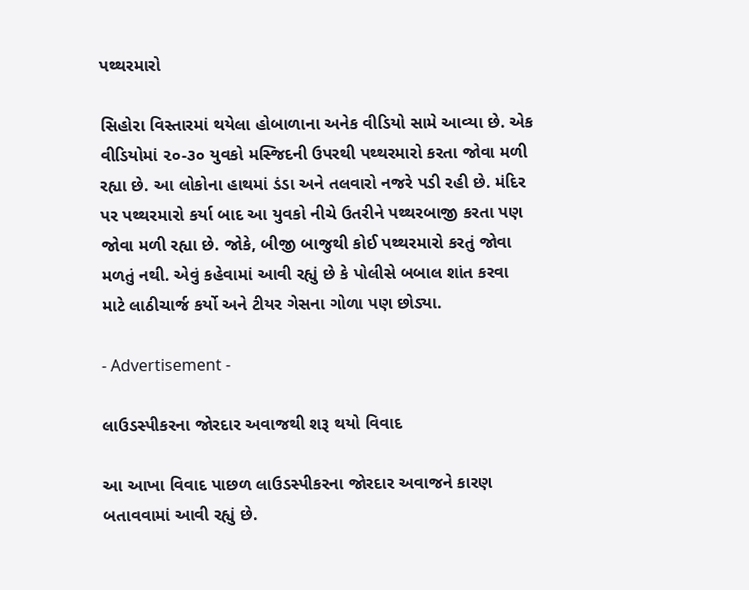પથ્થરમારો

સિહોરા વિસ્તારમાં થયેલા હોબાળાના અનેક વીડિયો સામે આવ્યા છે. એક વીડિયોમાં ૨૦-૩૦ યુવકો મસ્જિદની ઉપરથી પથ્થરમારો કરતા જોવા મળી રહ્યા છે. આ લોકોના હાથમાં ડંડા અને તલવારો નજરે પડી રહી છે. મંદિર પર પથ્થરમારો કર્યા બાદ આ યુવકો નીચે ઉતરીને પથ્થરબાજી કરતા પણ જોવા મળી રહ્યા છે. જોકે, બીજી બાજુથી કોઈ પથ્થરમારો કરતું જોવા મળતું નથી. એવું કહેવામાં આવી રહ્યું છે કે પોલીસે બબાલ શાંત કરવા માટે લાઠીચાર્જ કર્યો અને ટીયર ગેસના ગોળા પણ છોડ્યા.

- Advertisement -

લાઉડસ્પીકરના જોરદાર અવાજથી શરૂ થયો વિવાદ

આ આખા વિવાદ પાછળ લાઉડસ્પીકરના જોરદાર અવાજને કારણ બતાવવામાં આવી રહ્યું છે.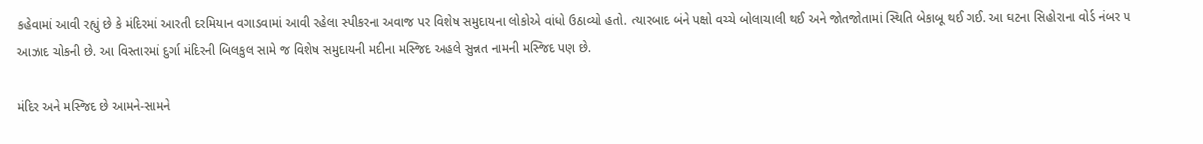કહેવામાં આવી રહ્યું છે કે મંદિરમાં આરતી દરમિયાન વગાડવામાં આવી રહેલા સ્પીકરના અવાજ પર વિશેષ સમુદાયના લોકોએ વાંધો ઉઠાવ્યો હતો. ત્યારબાદ બંને પક્ષો વચ્ચે બોલાચાલી થઈ અને જોતજોતામાં સ્થિતિ બેકાબૂ થઈ ગઈ. આ ઘટના સિહોરાના વોર્ડ નંબર ૫ આઝાદ ચોકની છે. આ વિસ્તારમાં દુર્ગા મંદિરની બિલકુલ સામે જ વિશેષ સમુદાયની મદીના મસ્જિદ અહલે સુન્નત નામની મસ્જિદ પણ છે.

મંદિર અને મસ્જિદ છે આમને-સામને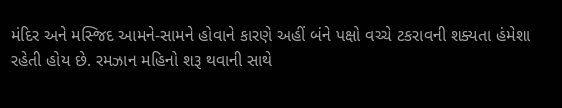મંદિર અને મસ્જિદ આમને-સામને હોવાને કારણે અહીં બંને પક્ષો વચ્ચે ટકરાવની શક્યતા હંમેશા રહેતી હોય છે. રમઝાન મહિનો શરૂ થવાની સાથે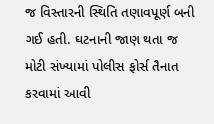જ વિસ્તારની સ્થિતિ તણાવપૂર્ણ બની ગઈ હતી. ઘટનાની જાણ થતા જ મોટી સંખ્યામાં પોલીસ ફોર્સ તૈનાત કરવામાં આવી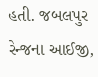હતી. જબલપુર રેન્જના આઈજી,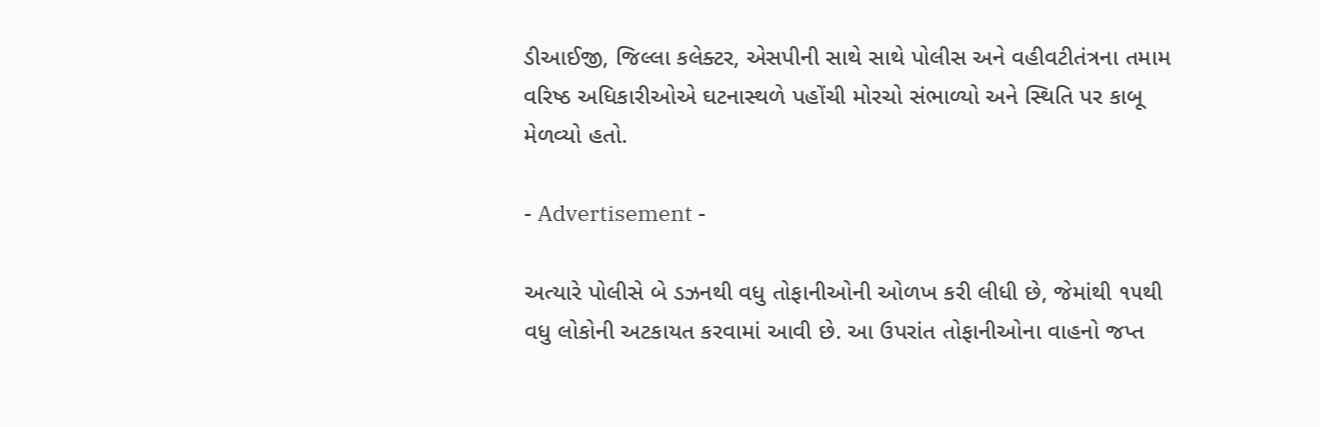ડીઆઈજી, જિલ્લા કલેક્ટર, એસપીની સાથે સાથે પોલીસ અને વહીવટીતંત્રના તમામ વરિષ્ઠ અધિકારીઓએ ઘટનાસ્થળે પહોંચી મોરચો સંભાળ્યો અને સ્થિતિ પર કાબૂ મેળવ્યો હતો.

- Advertisement -

અત્યારે પોલીસે બે ડઝનથી વધુ તોફાનીઓની ઓળખ કરી લીધી છે, જેમાંથી ૧૫થી વધુ લોકોની અટકાયત કરવામાં આવી છે. આ ઉપરાંત તોફાનીઓના વાહનો જપ્ત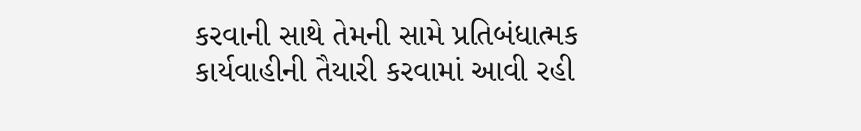કરવાની સાથે તેમની સામે પ્રતિબંધાત્મક કાર્યવાહીની તૈયારી કરવામાં આવી રહી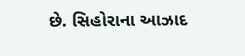છે. સિહોરાના આઝાદ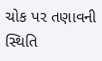ચોક પર તણાવની સ્થિતિ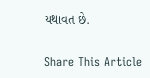યથાવત છે.

Share This Article